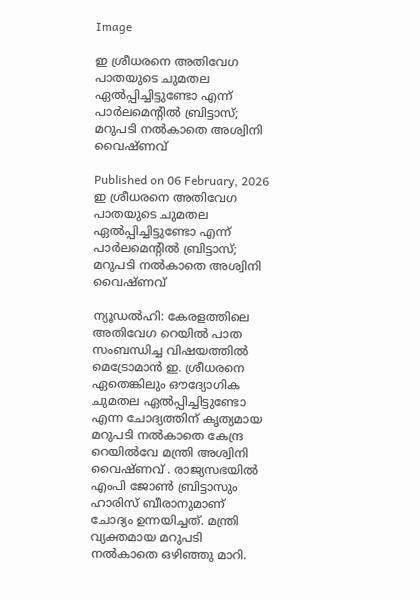Image

ഇ ശ്രീധരനെ അതിവേഗ പാതയുടെ ചുമതല ഏൽപ്പിച്ചിട്ടുണ്ടോ എന്ന് പാർലമെന്റിൽ ബ്രിട്ടാസ്; മറുപടി നൽകാതെ അശ്വിനി വൈഷ്ണവ്

Published on 06 February, 2026
ഇ ശ്രീധരനെ അതിവേഗ പാതയുടെ ചുമതല ഏൽപ്പിച്ചിട്ടുണ്ടോ എന്ന് പാർലമെന്റിൽ ബ്രിട്ടാസ്; മറുപടി നൽകാതെ അശ്വിനി വൈഷ്ണവ്

ന്യൂഡല്‍ഹി: കേരളത്തിലെ അതിവേഗ റെയിൽ പാത സംബന്ധിച്ച വിഷയത്തിൽ മെട്രോമാൻ ഇ. ശ്രീധരനെ ഏതെങ്കിലും ഔദ്യോഗിക ചുമതല ഏൽപ്പിച്ചിട്ടുണ്ടോ എന്ന ചോദ്യത്തിന് കൃത്യമായ മറുപടി നൽകാതെ കേന്ദ്ര റെയിൽവേ മന്ത്രി അശ്വിനി വൈഷ്ണവ് . രാജ്യസഭയിൽ എംപി ജോൺ ബ്രിട്ടാസും ഹാരിസ് ബീരാനുമാണ് ചോദ്യം ഉന്നയിച്ചത്. മന്ത്രി വ്യക്തമായ മറുപടി നൽകാതെ ഒഴിഞ്ഞു മാറി.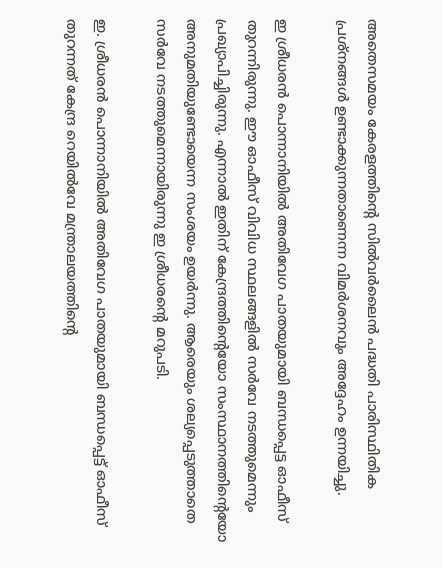അതെസമയം കേരളത്തിന്റെ സിൽവർലൈൻ പദ്ധതി പാരിസ്ഥിതിക പ്രശ്നങ്ങൾ ഉണ്ടാക്കുന്നതാണെന്ന വിമർശനവും അദ്ദേഹം ഉന്നയിച്ചു.

ഇ ശ്രീധരൻ പൊന്നാനിയിൽ അതിവേഗ പാതയുമായി ബന്ധപ്പെട്ട ഓഫീസ് തുറന്നിരുന്നു. ഈ ഓഫീസ് വിവിധ സ്ഥലങ്ങളിൽ സര്‍വേ നടത്തുമെന്നും പ്രഖ്യാപിച്ചിരുന്നു. എന്നാൽ ഇതിന് കേന്ദ്രത്തിന്റെയോ സംസ്ഥാനത്തിന്റെയോ അനുമതിയുണ്ടോയെന്ന സംശയം ഉയർന്നു. ആരെയും ശല്യപ്പെടുത്താതെ സർവേ നടത്തുമെന്നായിരുന്നു ഇ ശ്രീധരന്റെ മറുപടി.

ഇ. ശ്രീധരൻ പൊന്നാനിയിൽ അതിവേഗ പാതയുമായി ബന്ധപ്പെട്ട് ഓഫീസ് തുറന്നത് കേന്ദ്ര റെയിൽവേ മന്ത്രാലയത്തിന്റെ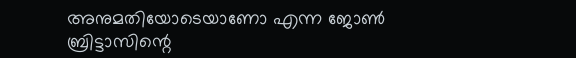അനുമതിയോടെയാണോ എന്ന ജോൺ ബ്രിട്ടാസിന്റെ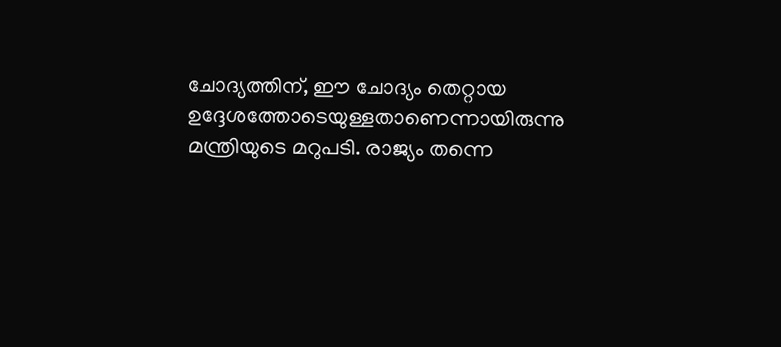ചോദ്യത്തിന്, ഈ ചോദ്യം തെറ്റായ ഉദ്ദേശത്തോടെയുള്ളതാണെന്നായിരുന്നു മന്ത്രിയുടെ മറുപടി. രാജ്യം തന്നെ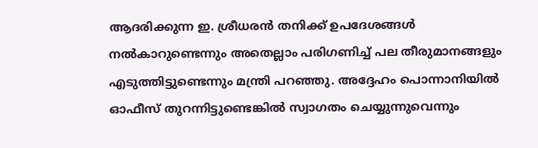ആദരിക്കുന്ന ഇ. ശ്രീധരൻ തനിക്ക് ഉപദേശങ്ങൾ നൽകാറുണ്ടെന്നും അതെല്ലാം പരിഗണിച്ച് പല തീരുമാനങ്ങളും എടുത്തിട്ടുണ്ടെന്നും മന്ത്രി പറഞ്ഞു. അദ്ദേഹം പൊന്നാനിയിൽ ഓഫീസ് തുറന്നിട്ടുണ്ടെങ്കിൽ സ്വാഗതം ചെയ്യുന്നുവെന്നും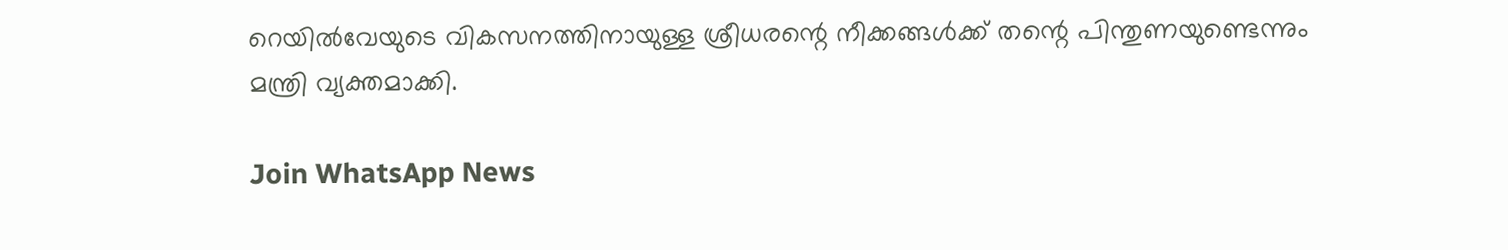റെയിൽവേയുടെ വികസനത്തിനായുള്ള ശ്രീധരന്റെ നീക്കങ്ങൾക്ക് തന്റെ പിന്തുണയുണ്ടെന്നും മന്ത്രി വ്യക്തമാക്കി.

Join WhatsApp News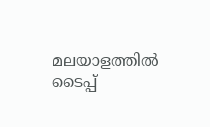മലയാളത്തില്‍ ടൈപ്പ്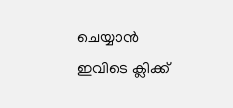ചെയ്യാന്‍ ഇവിടെ ക്ലിക്ക്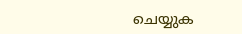ചെയ്യുക